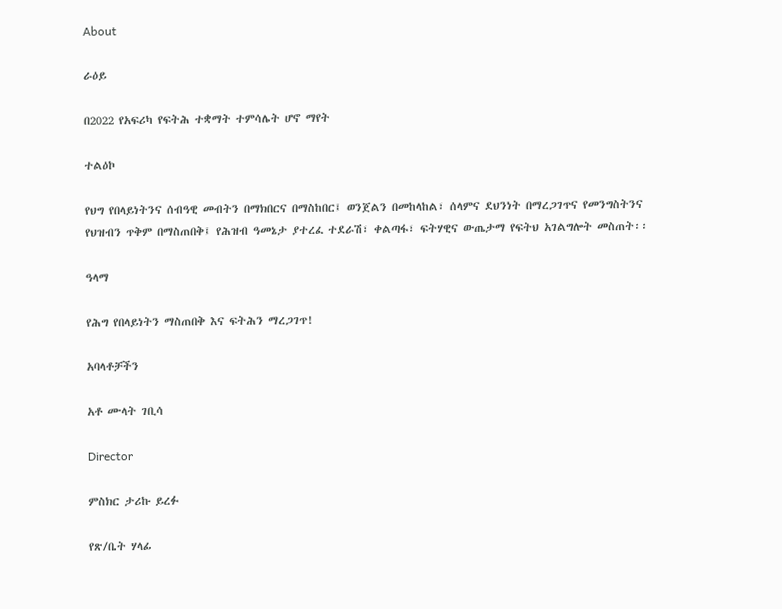About

ራዕይ

በ2022 የአፍሪካ የፍትሕ ተቋማት ተምሳሌት ሆኖ ማየት

ተልዕኮ

የህግ የበላይነትንና ሰብዓዊ መብትን በማክበርና በማስከበር፤ ወንጀልን በመከላከል፣ ሰላምና ደህንነት በማረጋገጥና የመንግስትንና የህዝብን ጥቅም በማስጠበቅ፤ የሕዝብ ዓመኔታ ያተረፈ ተደራሽ፣ ቀልጣፋ፣ ፍትሃዊና ውጤታማ የፍትህ አገልግሎት መስጠት፡፡

ዓላማ

የሕግ የበላይነትን ማስጠበቅ እና ፍትሕን ማረጋገጥ!

አባላቶቻችን

አቶ ሙላት ገቢሳ

Director

ምስክር ታሪኩ ይረፉ

የጽ/ቤት ሃላፊ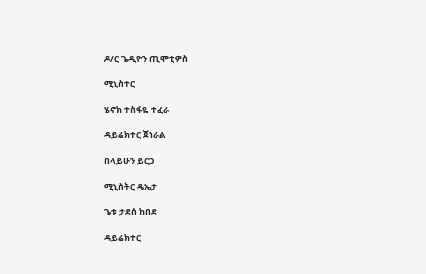ዶ/ር ጌዲዮን ጢሞቲዎስ

ሚኒስተር

ሄኖክ ተስፋዬ ተፈራ

ዳይሬክተር ጀነራል

በላይሁን ይርጋ

ሚኒስትር ዴኤታ

ጌቱ ታደሰ ከበደ

ዳይሬክተር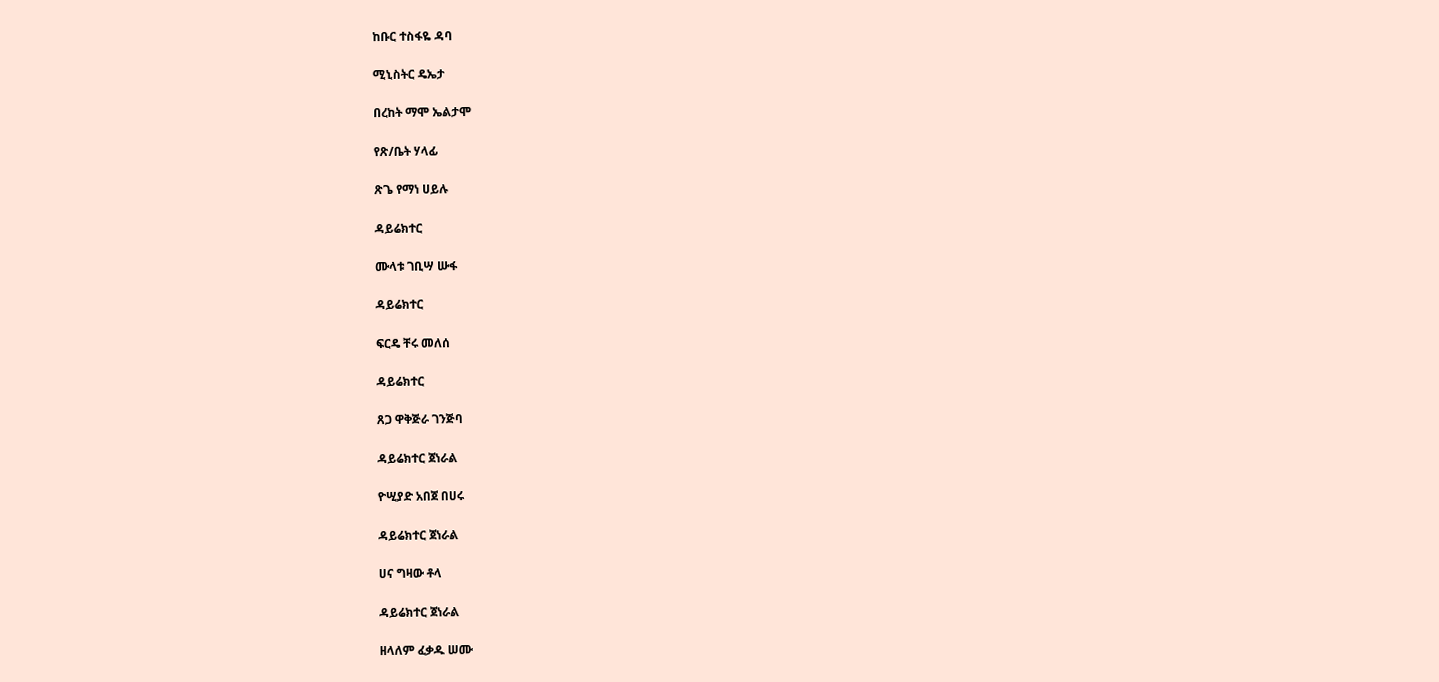ከቡር ተስፋዬ ዳባ

ሚኒስትር ዴኤታ

በረከት ማሞ ኤልታሞ

የጽ/ቤት ሃላፊ

ጽጌ የማነ ሀይሉ

ዳይሬክተር

ሙላቱ ገቢሣ ሡፋ

ዳይሬክተር

ፍርዴ ቸሩ መለሰ

ዳይሬክተር

ጸጋ ዋቅጅራ ገንጅባ

ዳይሬክተር ጀነራል

ዮሢያድ አበጀ በሀሩ

ዳይሬክተር ጀነራል

ሀና ግዛው ቶላ

ዳይሬክተር ጀነራል

ዘላለም ፈቃዱ ሠሙ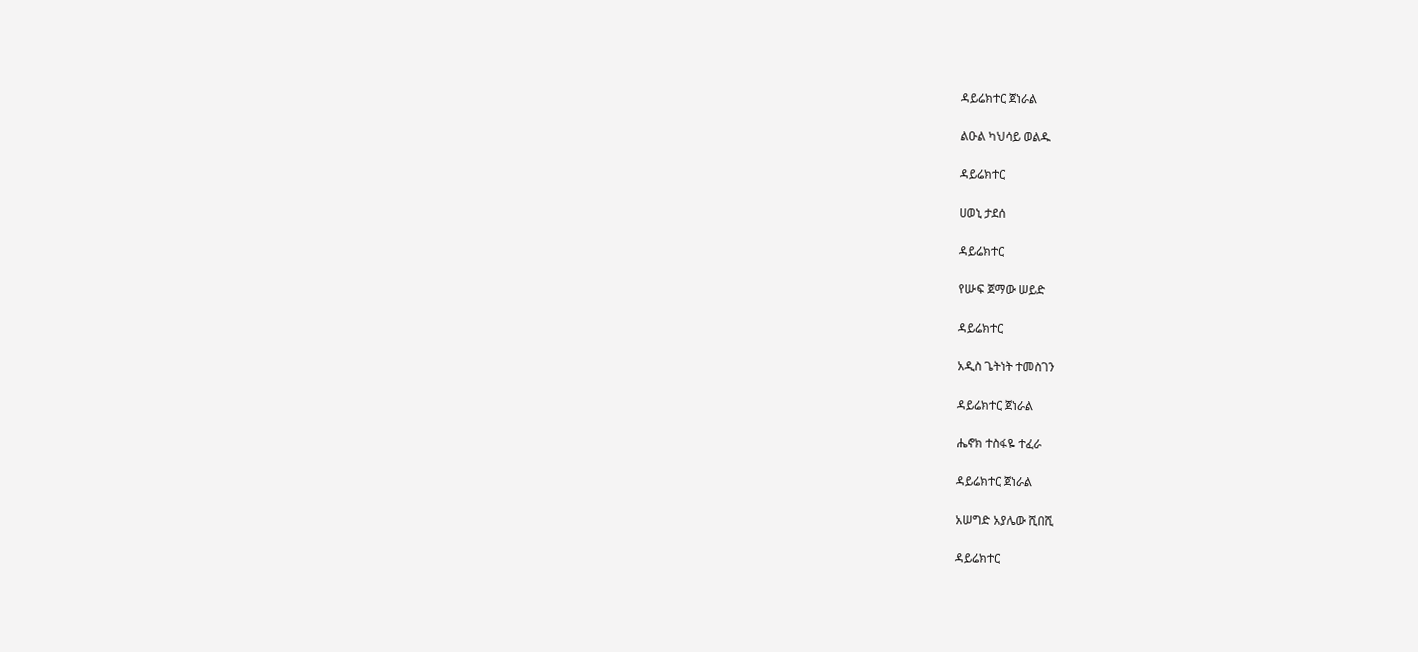ዳይሬክተር ጀነራል

ልዑል ካህሳይ ወልዱ

ዳይሬክተር

ሀወኒ ታደሰ

ዳይሬክተር

የሡፍ ጀማው ሠይድ

ዳይሬክተር

አዲስ ጌትነት ተመስገን

ዳይሬክተር ጀነራል

ሔኖክ ተስፋዬ ተፈራ

ዳይሬክተር ጀነራል

አሠግድ አያሌው ሺበሺ

ዳይሬክተር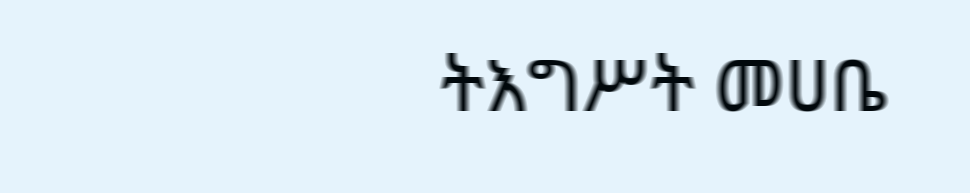ትእግሥት መሀቤ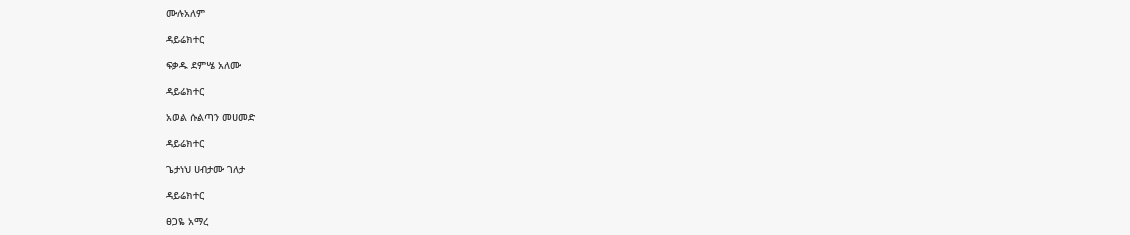ሙሉአለም

ዳይሬክተር

ፍቃዱ ደምሤ አለሙ

ዳይሬክተር

አወል ሱልጣን መሀመድ

ዳይሬክተር

ጌታነህ ሀብታሙ ገለታ

ዳይሬክተር

ፀጋዬ አማረ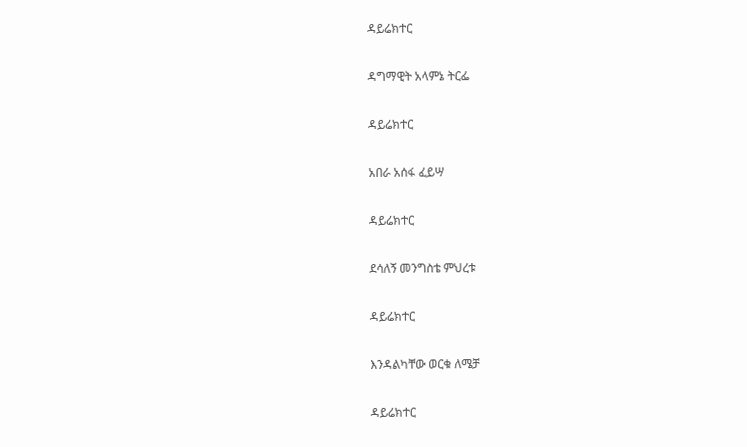ዳይሬክተር

ዳግማዊት አላምኔ ትርፌ

ዳይሬክተር

አበራ አሰፋ ፈይሣ

ዳይሬክተር

ደሳለኝ መንግስቴ ምህረቱ

ዳይሬክተር

እንዳልካቸው ወርቁ ለሜቻ

ዳይሬክተር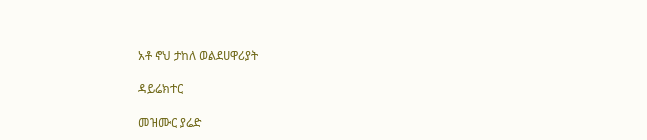አቶ ኖህ ታከለ ወልደሀዋሪያት

ዳይሬክተር

መዝሙር ያሬድ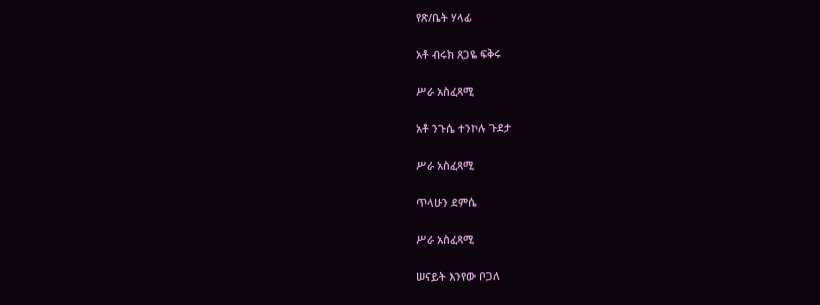የጽ/ቤት ሃላፊ

አቶ ብሩክ ጸጋዬ ፍቅሩ

ሥራ አስፈጻሚ

አቶ ንጉሴ ተንኮሉ ጉደታ

ሥራ አስፈጻሚ

ጥላሁን ደምሴ

ሥራ አስፈጻሚ

ሠናይት እንየው ቦጋለ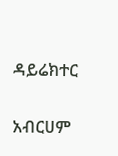ዳይሬክተር

አብርሀም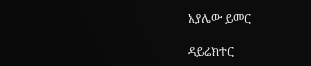አያሌው ይመር

ዳይሬክተር